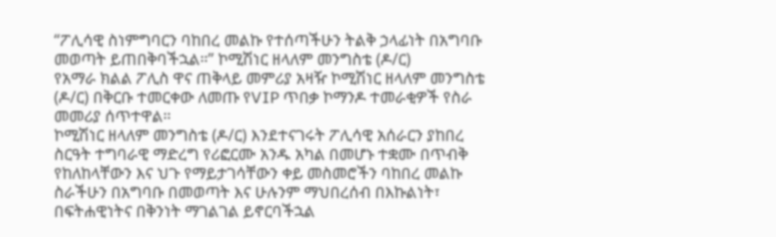“ፖሊሳዊ ስነምግባርን ባከበረ መልኩ የተሰጣችሁን ትልቅ ኃላፊነት በአግባቡ መወጣት ይጠበቅባችኋል።” ኮሚሽነር ዘላለም መንግስቴ (ዶ/ር)
የአማራ ክልል ፖሊስ ዋና ጠቅላይ መምሪያ አዛዥ ኮሚሽነር ዘላለም መንግስቴ (ዶ/ር) በቅርቡ ተመርቀው ለመጡ የVIP ጥበቃ ኮማንዶ ተመራቂዎች የስራ መመሪያ ሰጥተዋል።
ኮሚሽነር ዘላለም መንግስቴ (ዶ/ር) እንደተናገሩት ፖሊሳዊ አሰራርን ያከበረ ስርዓት ተግባራዊ ማድረግ የሪፎርሙ አንዱ አካል በመሆኑ ተቋሙ በጥብቅ የከለከላቸውን እና ህጉ የማይታገሳቸውን ቀይ መስመሮችን ባከበረ መልኩ ስራችሁን በአግባቡ በመወጣት እና ሁሉንም ማህበረሰብ በእኩልነት፣ በፍትሐዊነትና በቅንነት ማገልገል ይኖርባችኋል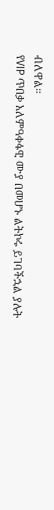ብለዋል።
የVIP ጥበቃ አለምዓቀፋዊ ሙያ በመሆኑ ልትኮሩ ይገባችኋል ያሉት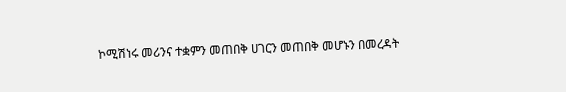ኮሚሽነሩ መሪንና ተቋምን መጠበቅ ሀገርን መጠበቅ መሆኑን በመረዳት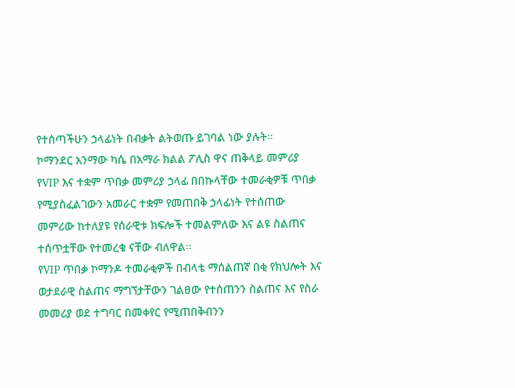የተሰጣችሁን ኃላፊነት በብቃት ልትወጡ ይገባል ነው ያሉት።
ኮማንደር አንማው ካሴ በአማራ ክልል ፖሊስ ዋና ጠቅላይ መምሪያ የVIP እና ተቋም ጥበቃ መምሪያ ኃላፊ በበኩላቸው ተመራቂዎቹ ጥበቃ የሚያስፈልገውን አመራር ተቋም የመጠበቅ ኃላፊነት የተሰጠው መምሪው ከተለያዩ የሰራዊቱ ክፍሎች ተመልምለው እና ልዩ ስልጠና ተሰጥቷቸው የተመረቁ ናቸው ብለዋል።
የVIP ጥበቃ ኮማንዶ ተመራቂዎች በብላቴ ማሰልጠኛ በቂ የክህሎት እና ወታደራዊ ስልጠና ማግኘታቸውን ገልፀው የተሰጠንን ስልጠና እና የስራ መመሪያ ወደ ተግባር በመቀየር የሚጠበቅብንን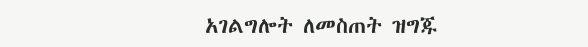አገልግሎት ለመስጠት ዝግጁ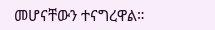መሆናቸውን ተናግረዋል።